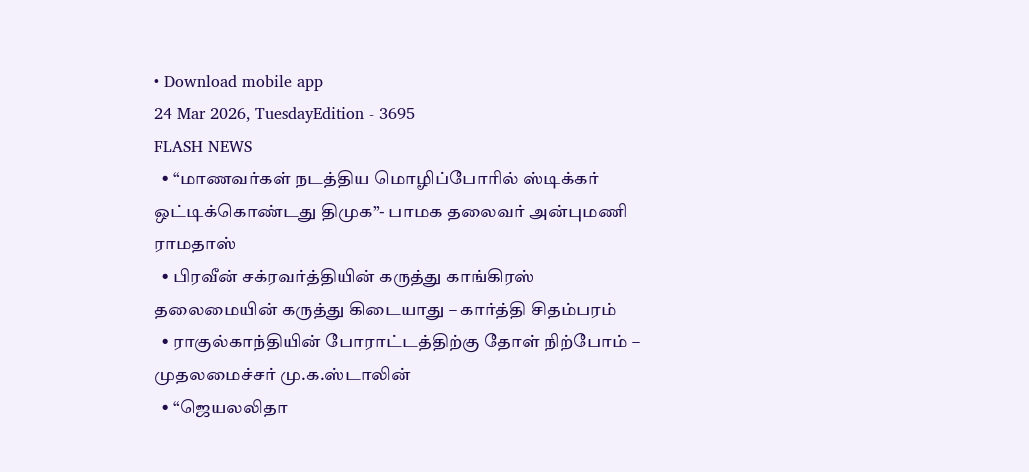• Download mobile app
24 Mar 2026, TuesdayEdition - 3695
FLASH NEWS
  • “மாணவர்கள் நடத்திய மொழிப்போரில் ஸ்டிக்கர் ஒட்டிக்கொண்டது திமுக”- பாமக தலைவர் அன்புமணி ராமதாஸ்
  • பிரவீன் சக்ரவர்த்தியின் கருத்து காங்கிரஸ் தலைமையின் கருத்து கிடையாது – கார்த்தி சிதம்பரம்
  • ராகுல்காந்தியின் போராட்டத்திற்கு தோள் நிற்போம் – முதலமைச்சர் மு.க.ஸ்டாலின்
  • “ஜெயலலிதா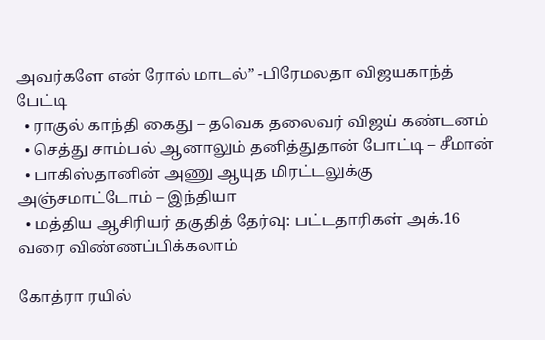அவர்களே என் ரோல் மாடல்” -பிரேமலதா விஜயகாந்த் பேட்டி
  • ராகுல் காந்தி கைது – தவெக தலைவர் விஜய் கண்டனம்
  • செத்து சாம்பல் ஆனாலும் தனித்துதான் போட்டி – சீமான்
  • பாகிஸ்தானின் அணு ஆயுத மிரட்டலுக்கு அஞ்சமாட்டோம் – இந்தியா
  • மத்திய ஆசிரியர் தகுதித் தேர்வு: பட்டதாரிகள் அக்.16 வரை விண்ணப்பிக்கலாம்

கோத்ரா ரயில்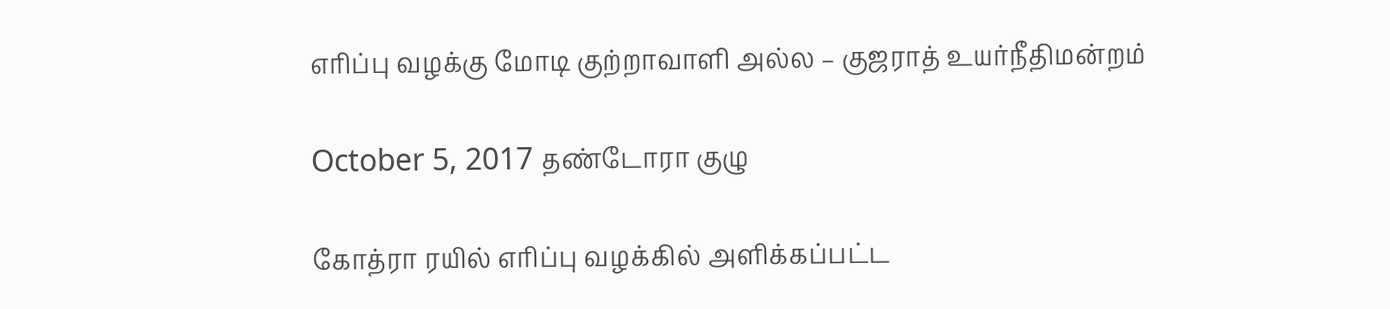எரிப்பு வழக்கு மோடி குற்றாவாளி அல்ல – குஜராத் உயர்நீதிமன்றம்

October 5, 2017 தண்டோரா குழு

கோத்ரா ரயில் எரிப்பு வழக்கில் அளிக்கப்பட்ட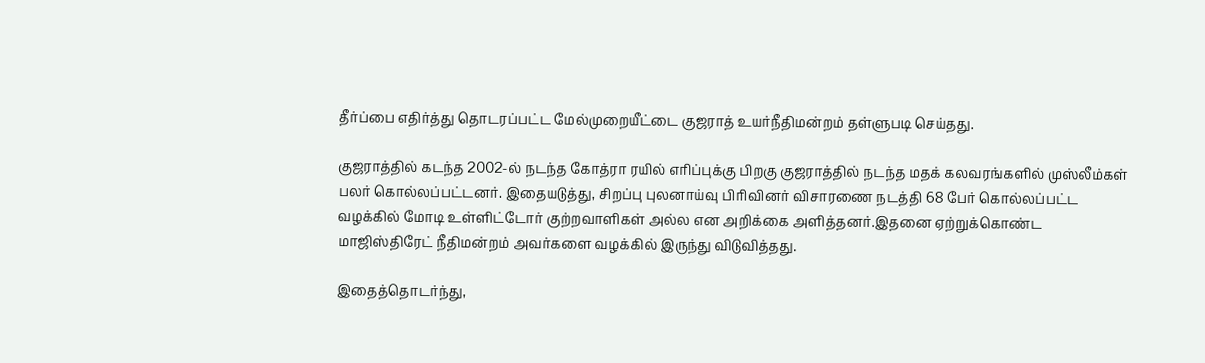தீர்ப்பை எதிர்த்து தொடரப்பட்ட மேல்முறையீட்டை குஜராத் உயர்நீதிமன்றம் தள்ளுபடி செய்தது.

குஜராத்தில் கடந்த 2002-ல் நடந்த கோத்ரா ரயில் எரிப்புக்கு பிறகு குஜராத்தில் நடந்த மதக் கலவரங்களில் முஸ்லீம்கள் பலர் கொல்லப்பட்டனர். இதையடுத்து, சிறப்பு புலனாய்வு பிரிவினர் விசாரணை நடத்தி 68 பேர் கொல்லப்பட்ட வழக்கில் மோடி உள்ளிட்டோர் குற்றவாளிகள் அல்ல என அறிக்கை அளித்தனர்.இதனை ஏற்றுக்கொண்ட மாஜிஸ்திரேட் நீதிமன்றம் அவர்களை வழக்கில் இருந்து விடுவித்தது.

இதைத்தொடர்ந்து,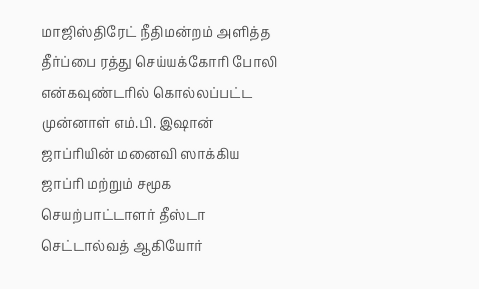மாஜிஸ்திரேட் நீதிமன்றம் அளித்த தீர்ப்பை ரத்து செய்யக்கோரி போலி என்கவுண்டரில் கொல்லப்பட்ட முன்னாள் எம்.பி. இஷான் ஜாப்ரியின் மனைவி ஸாக்கிய ஜாப்ரி மற்றும் சமூக செயற்பாட்டாளர் தீஸ்டா செட்டால்வத் ஆகியோர்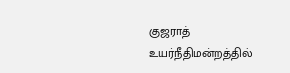குஜராத் உயர்நீதிமன்றத்தில்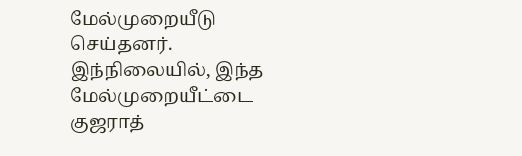மேல்முறையீடு செய்தனர். இந்நிலையில், இந்த மேல்முறையீட்டை குஜராத்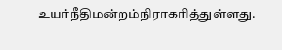உயர்நீதிமன்றம்நிராகரித்துள்ளது.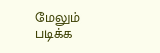மேலும் படிக்க